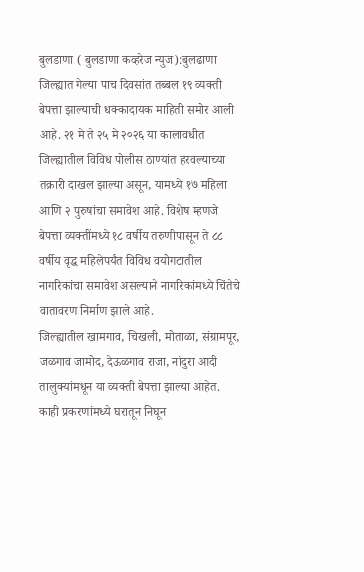बुलडाणा ( बुलडाणा कव्हरेज न्युज):बुलढाणा जिल्ह्यात गेल्या पाच दिवसांत तब्बल १९ व्यक्ती बेपत्ता झाल्याची धक्कादायक माहिती समोर आली आहे. २१ मे ते २५ मे २०२६ या कालावधीत जिल्ह्यातील विविध पोलीस ठाण्यांत हरवल्याच्या तक्रारी दाखल झाल्या असून, यामध्ये १७ महिला आणि २ पुरुषांचा समावेश आहे. विशेष म्हणजे बेपत्ता व्यक्तींमध्ये १८ वर्षीय तरुणीपासून ते ८८ वर्षीय वृद्ध महिलेपर्यंत विविध वयोगटातील नागरिकांचा समावेश असल्याने नागरिकांमध्ये चिंतेचे वातावरण निर्माण झाले आहे.
जिल्ह्यातील खामगाव, चिखली, मोताळा, संग्रामपूर, जळगाव जामोद, देऊळगाव राजा, नांदुरा आदी तालुक्यांमधून या व्यक्ती बेपत्ता झाल्या आहेत. काही प्रकरणांमध्ये घरातून निघून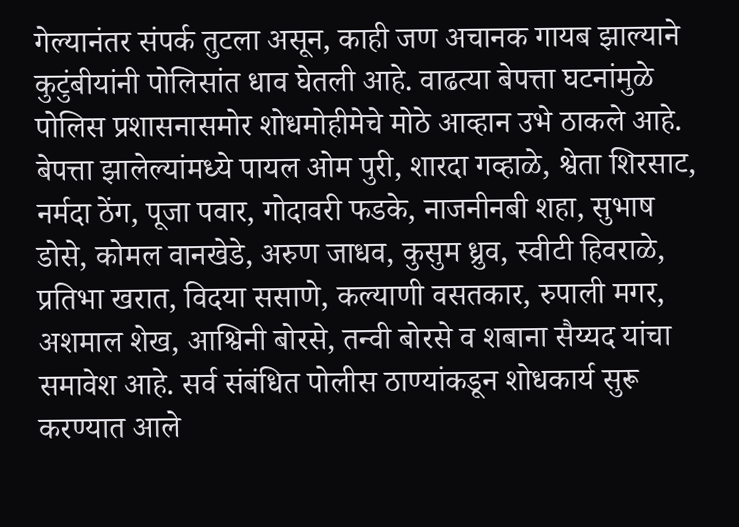गेल्यानंतर संपर्क तुटला असून, काही जण अचानक गायब झाल्याने कुटुंबीयांनी पोलिसांत धाव घेतली आहे. वाढत्या बेपत्ता घटनांमुळे पोलिस प्रशासनासमोर शोधमोहीमेचे मोठे आव्हान उभे ठाकले आहे.
बेपत्ता झालेल्यांमध्ये पायल ओम पुरी, शारदा गव्हाळे, श्वेता शिरसाट, नर्मदा ठेंग, पूजा पवार, गोदावरी फडके, नाजनीनबी शहा, सुभाष डोसे, कोमल वानखेडे, अरुण जाधव, कुसुम ध्रुव, स्वीटी हिवराळे, प्रतिभा खरात, विदया ससाणे, कल्याणी वसतकार, रुपाली मगर, अशमाल शेख, आश्विनी बोरसे, तन्वी बोरसे व शबाना सैय्यद यांचा समावेश आहे. सर्व संबंधित पोलीस ठाण्यांकडून शोधकार्य सुरू करण्यात आले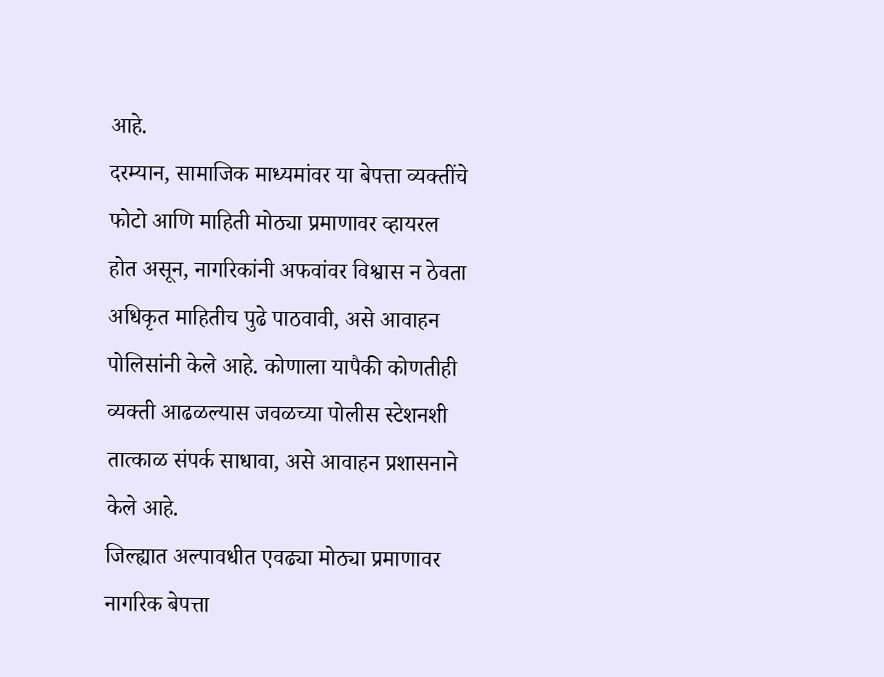आहे.
दरम्यान, सामाजिक माध्यमांवर या बेपत्ता व्यक्तींचे फोटो आणि माहिती मोठ्या प्रमाणावर व्हायरल होत असून, नागरिकांनी अफवांवर विश्वास न ठेवता अधिकृत माहितीच पुढे पाठवावी, असे आवाहन पोलिसांनी केले आहे. कोणाला यापैकी कोणतीही व्यक्ती आढळल्यास जवळच्या पोलीस स्टेशनशी तात्काळ संपर्क साधावा, असे आवाहन प्रशासनाने केले आहे.
जिल्ह्यात अल्पावधीत एवढ्या मोठ्या प्रमाणावर नागरिक बेपत्ता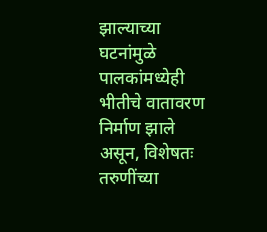झाल्याच्या घटनांमुळे पालकांमध्येही भीतीचे वातावरण निर्माण झाले असून, विशेषतः तरुणींच्या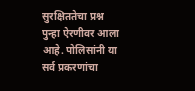सुरक्षिततेचा प्रश्न पुन्हा ऐरणीवर आला आहे. पोलिसांनी या सर्व प्रकरणांचा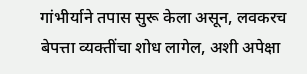गांभीर्याने तपास सुरू केला असून, लवकरच बेपत्ता व्यक्तींचा शोध लागेल, अशी अपेक्षा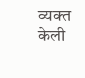व्यक्त केली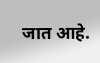जात आहे.